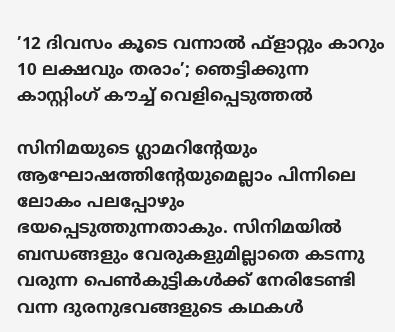’12 ദിവസം കൂടെ വന്നാല്‍ ഫ്‌ളാറ്റും കാറും 10 ലക്ഷവും തരാം’; ഞെട്ടിക്കുന്ന കാസ്റ്റിംഗ് കൗച്ച് വെളിപ്പെടുത്തല്‍

സിനിമയുടെ ഗ്ലാമറിന്റേയും ആഘോഷത്തിന്റേയുമെല്ലാം പിന്നിലെ ലോകം പലപ്പോഴും ഭയപ്പെടുത്തുന്നതാകും. സിനിമയില്‍ ബന്ധങ്ങളും വേരുകളുമില്ലാതെ കടന്നു വരുന്ന പെണ്‍കുട്ടികള്‍ക്ക് നേരിടേണ്ടി വന്ന ദുരനുഭവങ്ങളുടെ കഥകള്‍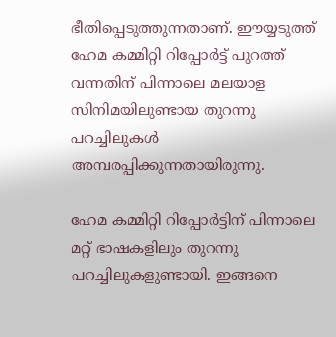ഭീതിപ്പെടുത്തുന്നതാണ്. ഈയ്യടുത്ത് ഹേമ കമ്മിറ്റി റിപ്പോര്‍ട്ട് പുറത്ത് വന്നതിന് പിന്നാലെ മലയാള സിനിമയിലുണ്ടായ തുറന്നു പറച്ചിലുകള്‍ അമ്പരപ്പിക്കുന്നതായിരുന്നു.

ഹേമ കമ്മിറ്റി റിപ്പോര്‍ട്ടിന് പിന്നാലെ മറ്റ് ഭാഷകളിലും തുറന്നു പറച്ചിലുകളുണ്ടായി. ഇങ്ങനെ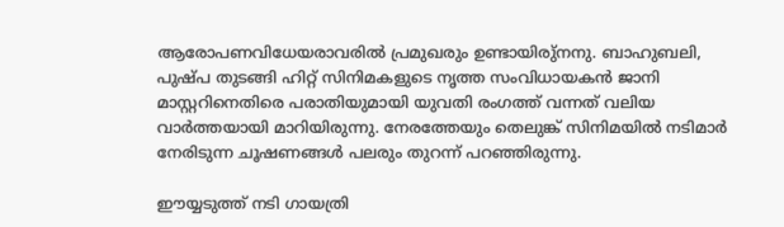ആരോപണവിധേയരാവരില്‍ പ്രമുഖരും ഉണ്ടായിരു്‌നനു. ബാഹുബലി, പുഷ്പ തുടങ്ങി ഹിറ്റ് സിനിമകളുടെ നൃത്ത സംവിധായകന്‍ ജാനി മാസ്റ്ററിനെതിരെ പരാതിയുമായി യുവതി രംഗത്ത് വന്നത് വലിയ വാര്‍ത്തയായി മാറിയിരുന്നു. നേരത്തേയും തെലുങ്ക് സിനിമയില്‍ നടിമാര്‍ നേരിടുന്ന ചൂഷണങ്ങള്‍ പലരും തുറന്ന് പറഞ്ഞിരുന്നു.

ഈയ്യടുത്ത് നടി ഗായത്രി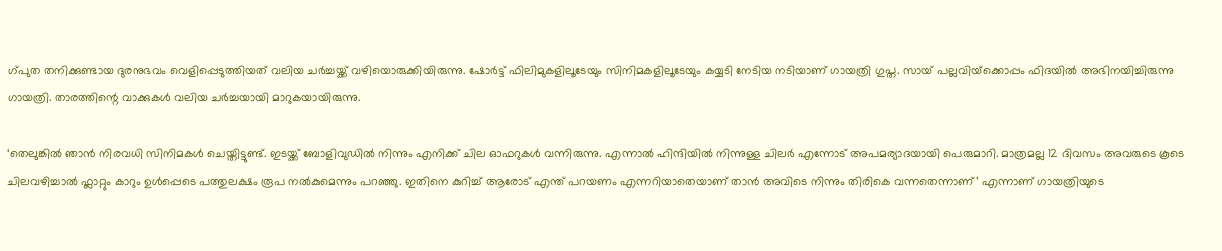ഗ്പുത തനിക്കുണ്ടായ ദുരനുഭവം വെളിപ്പെടുത്തിയത് വലിയ ചര്‍ച്ചയ്ക്ക് വഴിയൊരുക്കിയിരുന്നു. ഷോര്‍ട്ട് ഫിലിമുകളിലൂടേയും സിനിമകളിലൂടേയും കയ്യടി നേടിയ നടിയാണ് ഗായത്രി ഗുപ്ത. സായ് പല്ലവിയ്‌ക്കൊപ്പം ഫിദയില്‍ അഭിനയിച്ചിരുന്നു ഗായത്രി. താരത്തിന്റെ വാക്കുകള്‍ വലിയ ചര്‍ച്ചയായി മാറുകയായിരുന്നു.

‘തെലുങ്കില്‍ ഞാന്‍ നിരവധി സിനിമകള്‍ ചെയ്തിട്ടുണ്ട്. ഇടയ്ക്ക് ബോളിവുഡില്‍ നിന്നും എനിക്ക് ചില ഓഫറുകള്‍ വന്നിരുന്നു. എന്നാല്‍ ഹിന്ദിയില്‍ നിന്നുള്ള ചിലര്‍ എന്നോട് അപമര്യാദയായി പെരുമാറി. മാത്രമല്ല 12 ദിവസം അവരുടെ കൂടെ ചിലവഴിച്ചാല്‍ ഫ്ലാറ്റും കാറും ഉള്‍പ്പെടെ പത്തുലക്ഷം രൂപ നല്‍കുമെന്നും പറഞ്ഞു. ഇതിനെ കുറിച്ച് ആരോട് എന്ത് പറയണം എന്നറിയാതെയാണ് താന്‍ അവിടെ നിന്നും തിരികെ വന്നതെന്നാണ്’ എന്നാണ് ഗായത്രിയുടെ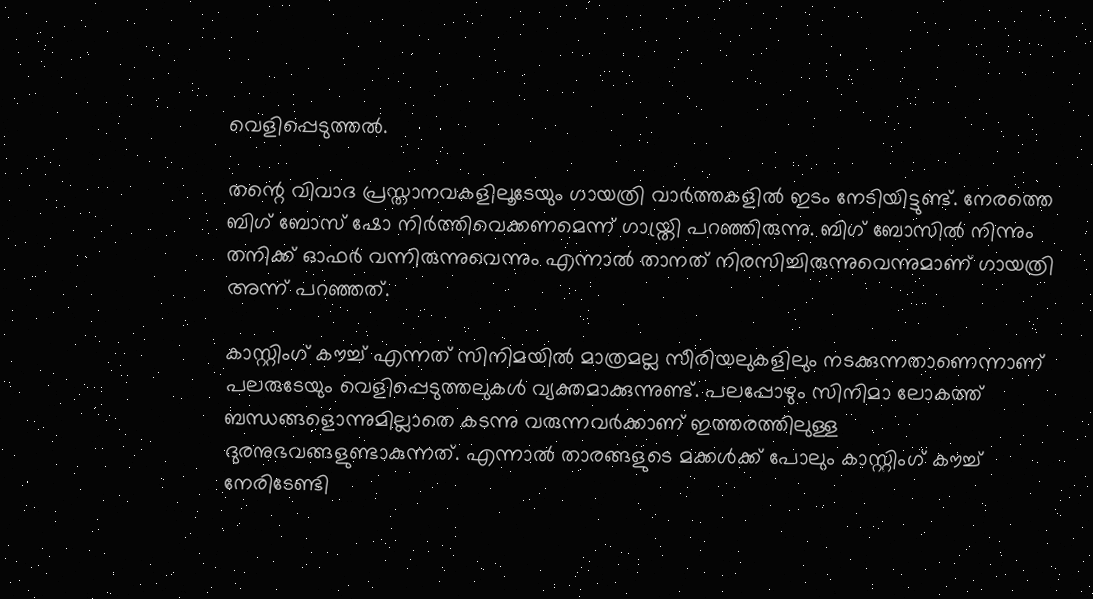വെളിപ്പെടുത്തല്‍.

തന്റെ വിവാദ പ്രസ്താനവകളിലൂടേയും ഗായത്രി വാര്‍ത്തകളില്‍ ഇടം നേടിയിട്ടുണ്ട്. നേരത്തെ ബിഗ് ബോസ് ഷോ നിര്‍ത്തിവെക്കണമെന്ന് ഗായ്ത്രി പറഞ്ഞിരുന്നു. ബിഗ് ബോസില്‍ നിന്നും തനിക്ക് ഓഫര്‍ വന്നിരുന്നുവെന്നും എന്നാല്‍ താനത് നിരസിച്ചിരുന്നുവെന്നുമാണ് ഗായത്രി അന്ന് പറഞ്ഞത്.

കാസ്റ്റിംഗ് കൗച്ച് എന്നത് സിനിമയില്‍ മാത്രമല്ല സീരിയലുകളിലും നടക്കുന്നതാണെന്നാണ് പലരുടേയും വെളിപ്പെടുത്തലുകള്‍ വ്യക്തമാക്കുന്നുണ്ട്. പലപ്പോഴും സിനിമാ ലോകത്ത് ബന്ധങ്ങളൊന്നുമില്ലാതെ കടന്നു വരുന്നവര്‍ക്കാണ് ഇത്തരത്തിലുള്ള ദുരനുഭവങ്ങളുണ്ടാകുന്നത്. എന്നാല്‍ താരങ്ങളുടെ മക്കള്‍ക്ക് പോലും കാസ്റ്റിംഗ് കൗച്ച് നേരിടേണ്ടി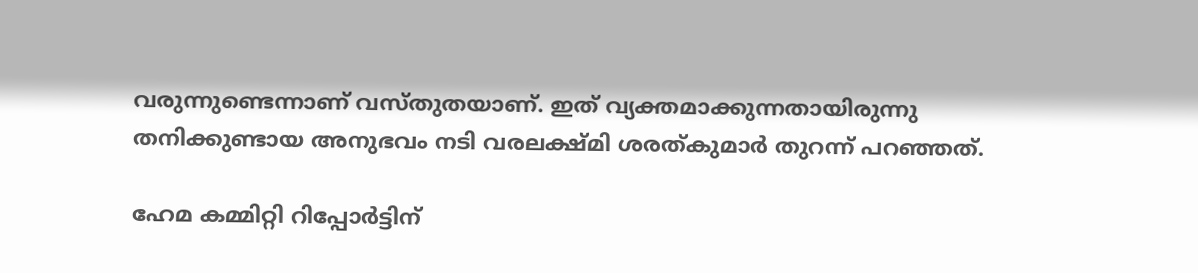വരുന്നുണ്ടെന്നാണ് വസ്തുതയാണ്. ഇത് വ്യക്തമാക്കുന്നതായിരുന്നു തനിക്കുണ്ടായ അനുഭവം നടി വരലക്ഷ്മി ശരത്കുമാര്‍ തുറന്ന് പറഞ്ഞത്.

ഹേമ കമ്മിറ്റി റിപ്പോര്‍ട്ടിന്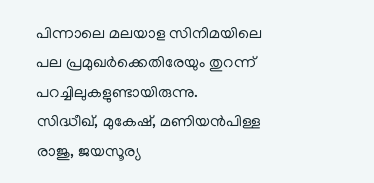പിന്നാലെ മലയാള സിനിമയിലെ പല പ്രമുഖര്‍ക്കെതിരേയും തുറന്ന് പറച്ചിലുകളുണ്ടായിരുന്നു. സിദ്ധീഖ്, മുകേഷ്, മണിയന്‍പിള്ള രാജു, ജയസൂര്യ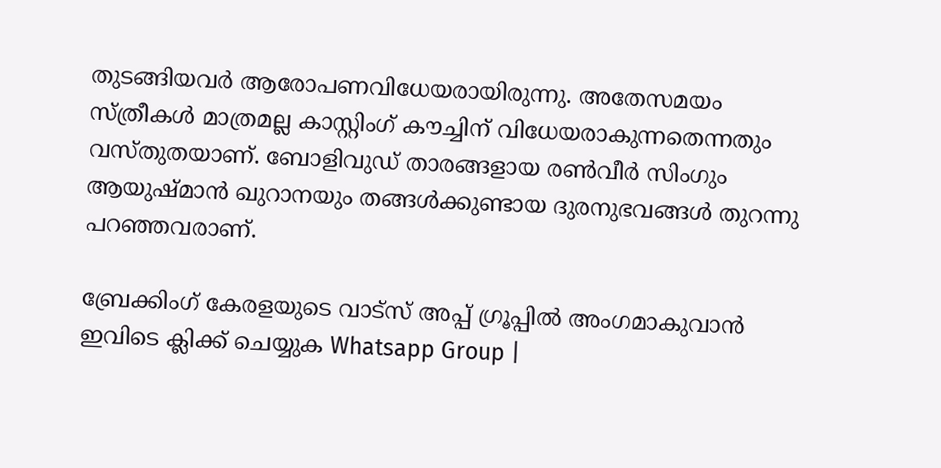തുടങ്ങിയവര്‍ ആരോപണവിധേയരായിരുന്നു. അതേസമയം സ്ത്രീകള്‍ മാത്രമല്ല കാസ്റ്റിംഗ് കൗച്ചിന് വിധേയരാകുന്നതെന്നതും വസ്തുതയാണ്. ബോളിവുഡ് താരങ്ങളായ രണ്‍വീര്‍ സിംഗും ആയുഷ്മാന്‍ ഖുറാനയും തങ്ങള്‍ക്കുണ്ടായ ദുരനുഭവങ്ങള്‍ തുറന്നു പറഞ്ഞവരാണ്.

ബ്രേക്കിംഗ് കേരളയുടെ വാട്സ് അപ്പ് ഗ്രൂപ്പിൽ അംഗമാകുവാൻ ഇവിടെ ക്ലിക്ക് ചെയ്യുക Whatsapp Group |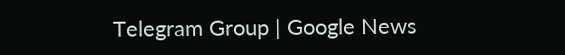Telegram Group | Google News